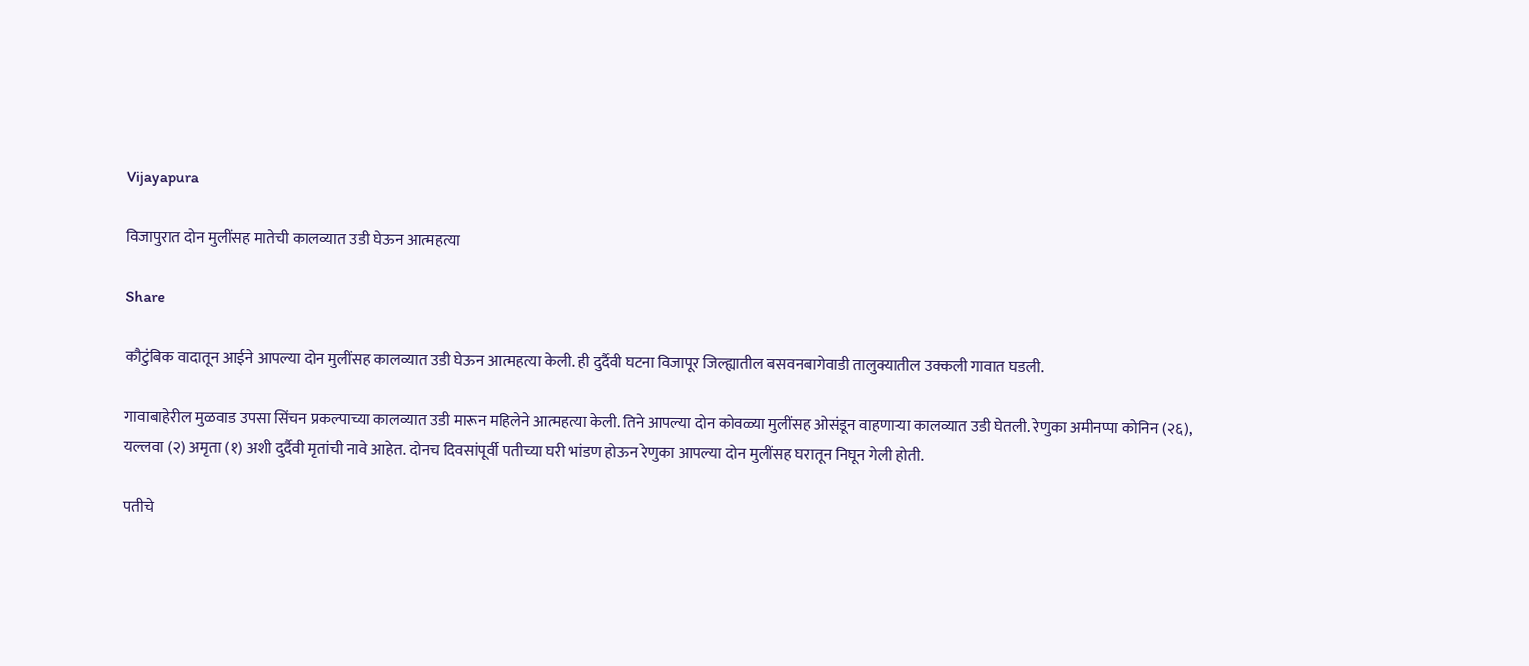Vijayapura

विजापुरात दोन मुलींसह मातेची कालव्यात उडी घेऊन आत्महत्या

Share

कौटुंबिक वादातून आईने आपल्या दोन मुलींसह कालव्यात उडी घेऊन आत्महत्या केली. ही दुर्दैवी घटना विजापूर जिल्ह्यातील बसवनबागेवाडी तालुक्यातील उक्कली गावात घडली.

गावाबाहेरील मुळवाड उपसा सिंचन प्रकल्पाच्या कालव्यात उडी मारून महिलेने आत्महत्या केली. तिने आपल्या दोन कोवळ्या मुलींसह ओसंडून वाहणाऱ्या कालव्यात उडी घेतली. रेणुका अमीनप्पा कोनिन (२६), यल्लवा (२) अमृता (१) अशी दुर्दैवी मृतांची नावे आहेत. दोनच दिवसांपूर्वी पतीच्या घरी भांडण होऊन रेणुका आपल्या दोन मुलींसह घरातून निघून गेली होती.

पतीचे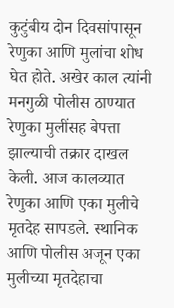कुटुंबीय दोन दिवसांपासून रेणुका आणि मुलांचा शोध घेत होते. अखेर काल त्यांनी मनगुळी पोलीस ठाण्यात रेणुका मुलींसह बेपत्ता झाल्याची तक्रार दाखल केली. आज कालव्यात रेणुका आणि एका मुलीचे मृतदेह सापडले. स्थानिक आणि पोलीस अजून एका मुलीच्या मृतदेहाचा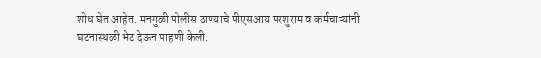शोध घेत आहेत. मनगुळी पोलीस ठाण्याचे पीएसआय परशुराम व कर्मचाऱ्यांनी घटनास्थळी भेट देऊन पाहणी केली.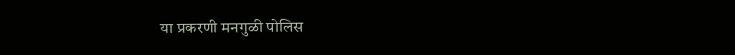या प्रकरणी मनगुळी पोलिस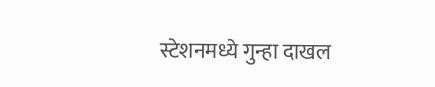स्टेशनमध्ये गुन्हा दाखल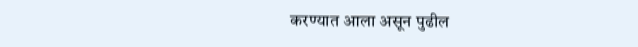करण्यात आला असून पुढील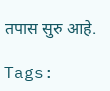तपास सुरु आहे.

Tags: